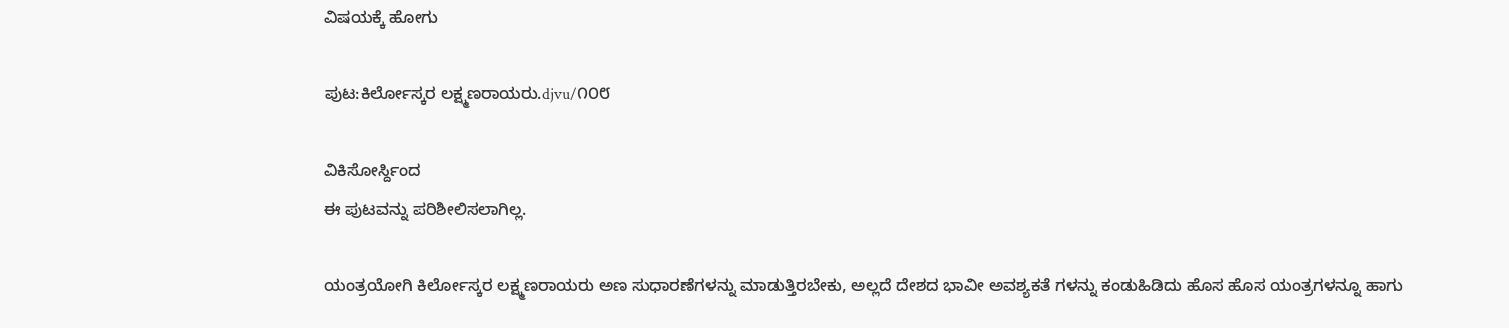ವಿಷಯಕ್ಕೆ ಹೋಗು

ಪುಟ:ಕಿರ್ಲೋಸ್ಕರ ಲಕ್ಷ್ಮಣರಾಯರು.djvu/೧೦೮

ವಿಕಿಸೋರ್ಸ್ದಿಂದ
ಈ ಪುಟವನ್ನು ಪರಿಶೀಲಿಸಲಾಗಿಲ್ಲ.

ಯಂತ್ರಯೋಗಿ ಕಿರ್ಲೋಸ್ಕರ ಲಕ್ಷ್ಮಣರಾಯರು ಅಣ ಸುಧಾರಣೆಗಳನ್ನು ಮಾಡುತ್ತಿರಬೇಕು, ಅಲ್ಲದೆ ದೇಶದ ಭಾವೀ ಅವಶ್ಯಕತೆ ಗಳನ್ನು ಕಂಡುಹಿಡಿದು ಹೊಸ ಹೊಸ ಯಂತ್ರಗಳನ್ನೂ ಹಾಗು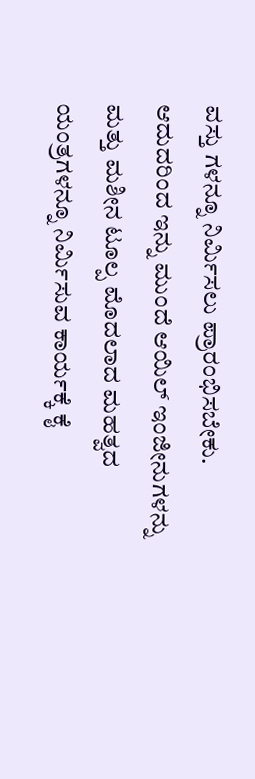ವಸ್ತು ಗಳನ್ನೂ ನಿರ್ಮಿಸಲು ಪ್ರಾರಂಭಿಸಬೇಕು. ಆದುದರಿಂದ ಇನ್ನು ಮುಂದೆ ಆಯಿಲ್ ಇಂಜೀನುಗಳನ್ನು ಮತ್ತು ಮಶೀನ ಟೂಲ್ಪ ಮೊದಲಾದ ಮಹತ್ವದ ಯಂತ್ರಗಳನ್ನೂ ನಿರ್ಮಿಸುವ ಕಾರ್ಯಕ್ಕೆ ಕೈ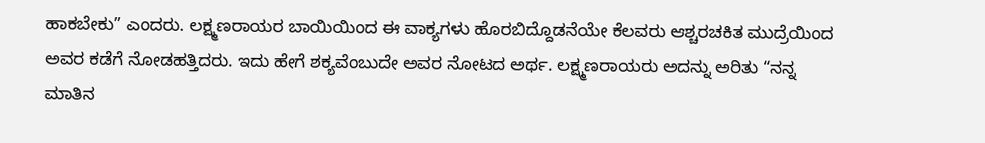ಹಾಕಬೇಕು” ಎಂದರು. ಲಕ್ಷ್ಮಣರಾಯರ ಬಾಯಿಯಿಂದ ಈ ವಾಕ್ಯಗಳು ಹೊರಬಿದ್ದೊಡನೆಯೇ ಕೆಲವರು ಆಶ್ಚರಚಕಿತ ಮುದ್ರೆಯಿಂದ ಅವರ ಕಡೆಗೆ ನೋಡಹತ್ತಿದರು. ಇದು ಹೇಗೆ ಶಕ್ಯವೆಂಬುದೇ ಅವರ ನೋಟದ ಅರ್ಥ. ಲಕ್ಷ್ಮಣರಾಯರು ಅದನ್ನು ಅರಿತು “ನನ್ನ ಮಾತಿನ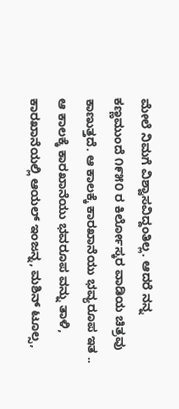ಮೇಲೆ ನಿಮಗೆ ವಿಶ್ವಾಸವಿದ್ದಂತಿಲ್ಲ. ಆದರೆ ನನ್ನ ಕಣ್ಣಮುಂದೆ ೧೯೫೦ ರ ಕಿರ್ಲೋಸ್ಕರ ವಾಡಿಯ ಚಿತ್ರವು ಕಾಣುತ್ತದೆ. ಆ ಕಾಲಕ್ಕೆ ಕಾರಖಾನೆಯು ಭವ್ಯರೂಪ ಇತ .. ಆ ಕಾಲಕ್ಕೆ ಕಾರಖಾನೆಯು ಭವರೂಪ ವನ್ನು ತಾಳಿ, ಕಾರಖಾನೆಯಲ್ಲಿ ಆಯಲ್ ಇಂಜನ್ನ, ಮಶಿನ್ ಟೂಲ್ಸ,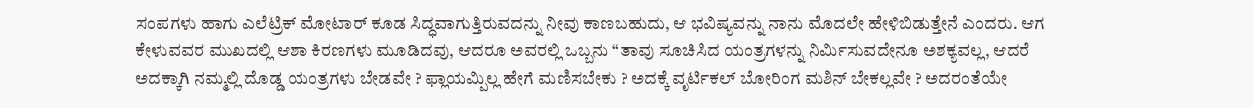ಸಂಪಗಳು ಹಾಗು ಎಲೆಟ್ರಿಕ್ ಮೋಟಾರ್ ಕೂಡ ಸಿದ್ಧವಾಗುತ್ತಿರುವದನ್ನು ನೀವು ಕಾಣಬಹುದು, ಆ ಭವಿಷ್ಯವನ್ನು ನಾನು ಮೊದಲೇ ಹೇಳಿಬಿಡುತ್ತೇನೆ ಎಂದರು. ಆಗ ಕೇಳುವವರ ಮುಖದಲ್ಲಿ ಆಶಾ ಕಿರಣಗಳು ಮೂಡಿದವು, ಆದರೂ ಅವರಲ್ಲಿ ಒಬ್ಬನು “ತಾವು ಸೂಚಿಸಿದ ಯಂತ್ರಗಳನ್ನು ನಿರ್ಮಿಸುವದೇನೂ ಅಶಕ್ಯವಲ್ಲ, ಆದರೆ ಅದಕ್ಕಾಗಿ ನಮ್ಮಲ್ಲಿ ದೊಡ್ಡ ಯಂತ್ರಗಳು ಬೇಡವೇ ? ಫ್ಲಾಯಮ್ಪಿಲ್ಲ ಹೇಗೆ ಮಣಿಸಬೇಕು ? ಅದಕ್ಕೆ ವೃರ್ಟಿಕಲ್ ಬೋರಿಂಗ ಮಶಿನ್ ಬೇಕಲ್ಲವೇ ? ಅದರಂತೆಯೇ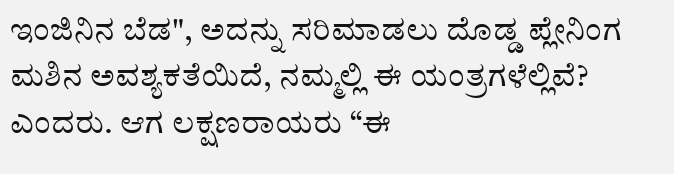ಇಂಜಿನಿನ ಬೆಡ", ಅದನ್ನು ಸರಿಮಾಡಲು ದೊಡ್ಡ ಪ್ಲೇನಿಂಗ ಮಶಿನ ಅವಶ್ಯಕತೆಯಿದೆ, ನಮ್ಮಲ್ಲಿ ಈ ಯಂತ್ರಗಳೆಲ್ಲಿವೆ? ಎಂದರು. ಆಗ ಲಕ್ಷಣರಾಯರು “ಈ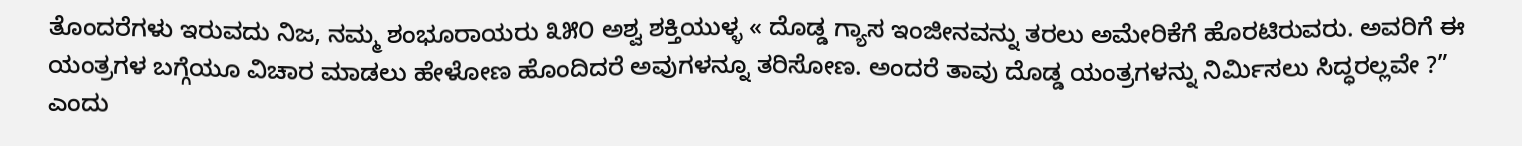ತೊಂದರೆಗಳು ಇರುವದು ನಿಜ, ನಮ್ಮ ಶಂಭೂರಾಯರು ೩೫೦ ಅಶ್ವ ಶಕ್ತಿಯುಳ್ಳ « ದೊಡ್ಡ ಗ್ಯಾಸ ಇಂಜೀನವನ್ನು ತರಲು ಅಮೇರಿಕೆಗೆ ಹೊರಟಿರುವರು. ಅವರಿಗೆ ಈ ಯಂತ್ರಗಳ ಬಗ್ಗೆಯೂ ವಿಚಾರ ಮಾಡಲು ಹೇಳೋಣ ಹೊಂದಿದರೆ ಅವುಗಳನ್ನೂ ತರಿಸೋಣ. ಅಂದರೆ ತಾವು ದೊಡ್ಡ ಯಂತ್ರಗಳನ್ನು ನಿರ್ಮಿಸಲು ಸಿದ್ಧರಲ್ಲವೇ ?” ಎಂದು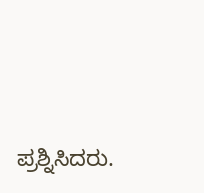ಪ್ರಶ್ನಿಸಿದರು.